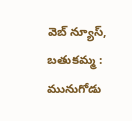వెబ్ న్యూస్, బతుకమ్మ : మునుగోడు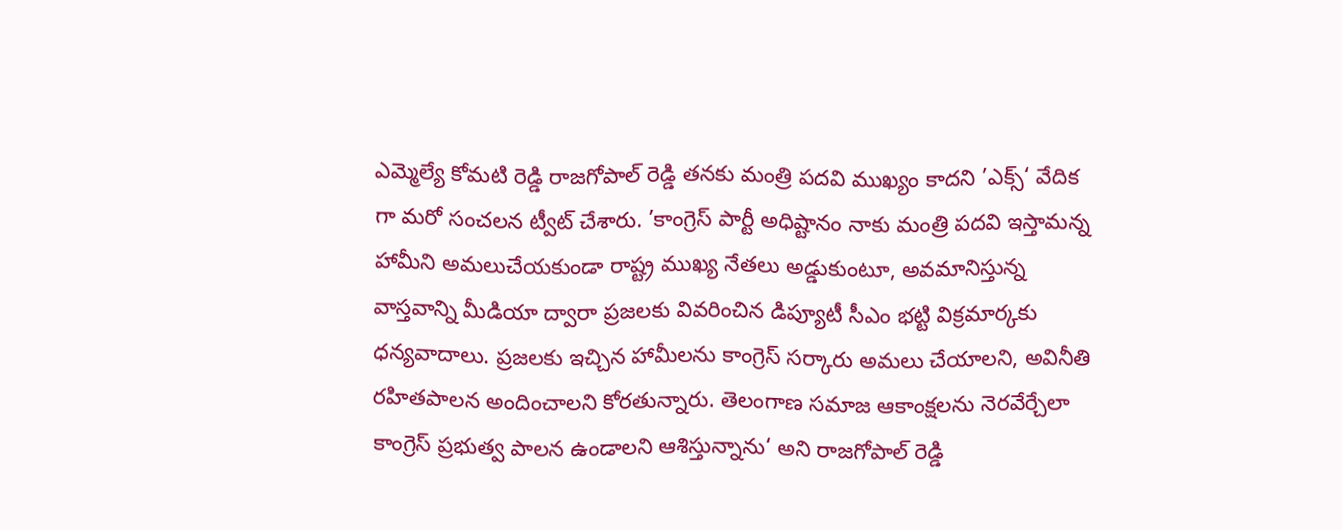ఎమ్మెల్యే కోమటి రెడ్డి రాజగోపాల్ రెడ్డి తనకు మంత్రి పదవి ముఖ్యం కాదని ’ఎక్స్‘ వేదిక గా మరో సంచలన ట్వీట్ చేశారు. ’కాంగ్రెస్ పార్టీ అధిష్టానం నాకు మంత్రి పదవి ఇస్తామన్న హామీని అమలుచేయకుండా రాష్ట్ర ముఖ్య నేతలు అడ్డుకుంటూ, అవమానిస్తున్న వాస్తవాన్ని మీడియా ద్వారా ప్రజలకు వివరించిన డిప్యూటీ సీఎం భట్టి విక్రమార్కకు ధన్యవాదాలు. ప్రజలకు ఇచ్చిన హామీలను కాంగ్రెస్ సర్కారు అమలు చేయాలని, అవినీతి రహితపాలన అందించాలని కోరతున్నారు. తెలంగాణ సమాజ ఆకాంక్షలను నెరవేర్చేలా కాంగ్రెస్ ప్రభుత్వ పాలన ఉండాలని ఆశిస్తున్నాను‘ అని రాజగోపాల్ రెడ్డి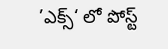’ఎక్స్‘ లో పోస్ట్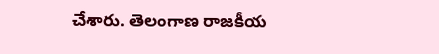చేశారు. తెలంగాణ రాజకీయ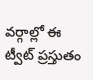వర్గాల్లో ఈ ట్వీట్ ప్రస్తుతం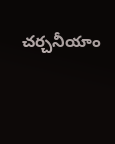చర్చనీయాం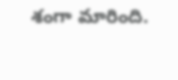శంగా మారింది.